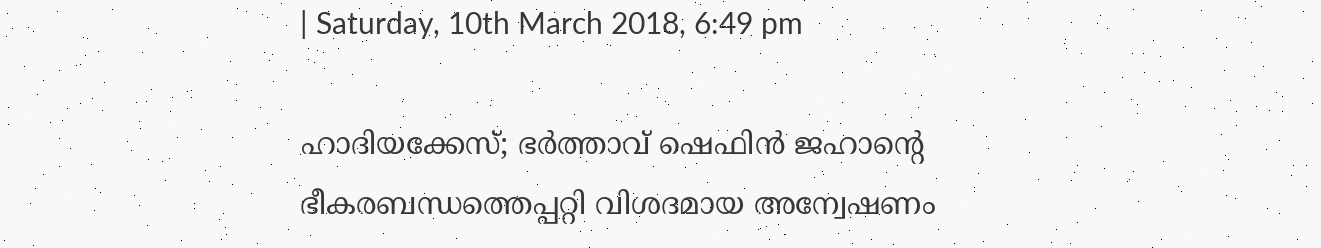| Saturday, 10th March 2018, 6:49 pm

ഹാദിയക്കേസ്; ഭര്‍ത്താവ് ഷെഫിന്‍ ജഹാന്റെ ഭീകരബന്ധത്തെപ്പറ്റി വിശദമായ അന്വേഷണം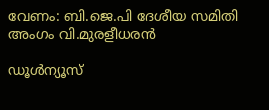വേണം: ബി.ജെ.പി ദേശീയ സമിതി അംഗം വി.മുരളീധരന്‍

ഡൂള്‍ന്യൂസ്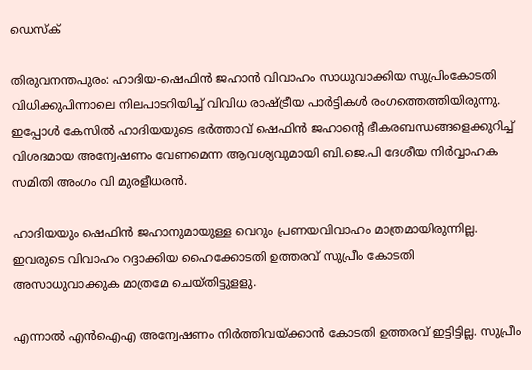ഡെസ്‌ക്

തിരുവനന്തപുരം: ഹാദിയ-ഷെഫിന്‍ ജഹാന്‍ വിവാഹം സാധുവാക്കിയ സുപ്രിംകോടതി വിധിക്കുപിന്നാലെ നിലപാടറിയിച്ച് വിവിധ രാഷ്ട്രീയ പാര്‍ട്ടികള്‍ രംഗത്തെത്തിയിരുന്നു. ഇപ്പോള്‍ കേസില്‍ ഹാദിയയുടെ ഭര്‍ത്താവ് ഷെഫിന്‍ ജഹാന്റെ ഭീകരബന്ധങ്ങളെക്കുറിച്ച് വിശദമായ അന്വേഷണം വേണമെന്ന ആവശ്യവുമായി ബി.ജെ.പി ദേശീയ നിര്‍വ്വാഹക സമിതി അംഗം വി മുരളീധരന്‍.

ഹാദിയയും ഷെഫിന്‍ ജഹാനുമായുള്ള വെറും പ്രണയവിവാഹം മാത്രമായിരുന്നില്ല. ഇവരുടെ വിവാഹം റദ്ദാക്കിയ ഹൈക്കോടതി ഉത്തരവ് സുപ്രീം കോടതി അസാധുവാക്കുക മാത്രമേ ചെയ്തിട്ടുളളു.

എന്നാല്‍ എന്‍ഐഎ അന്വേഷണം നിര്‍ത്തിവയ്ക്കാന്‍ കോടതി ഉത്തരവ് ഇട്ടിട്ടില്ല. സുപ്രീം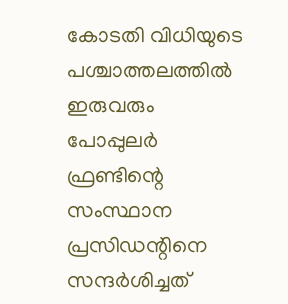കോടതി വിധിയുടെ പശ്ചാത്തലത്തില്‍ ഇരുവരും പോപ്പുലര്‍ ഫ്രണ്ടിന്റെ സംസ്ഥാന പ്രസിഡന്റിനെ സന്ദര്‍ശിച്ചത്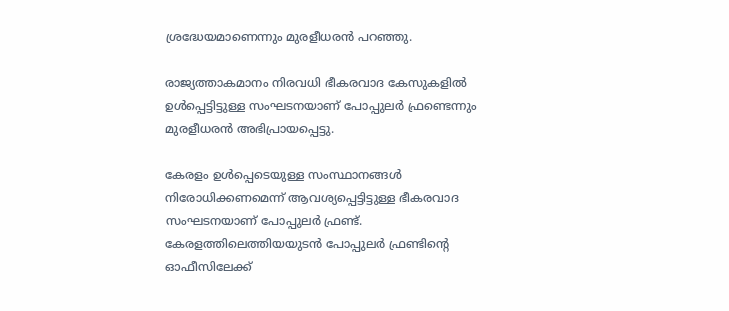ശ്രദ്ധേയമാണെന്നും മുരളീധരന്‍ പറഞ്ഞു.

രാജ്യത്താകമാനം നിരവധി ഭീകരവാദ കേസുകളില്‍ ഉള്‍പ്പെട്ടിട്ടുള്ള സംഘടനയാണ് പോപ്പുലര്‍ ഫ്രണ്ടെന്നും മുരളീധരന്‍ അഭിപ്രായപ്പെട്ടു.

കേരളം ഉള്‍പ്പെടെയുള്ള സംസ്ഥാനങ്ങള്‍ നിരോധിക്കണമെന്ന് ആവശ്യപ്പെട്ടിട്ടുള്ള ഭീകരവാദ സംഘടനയാണ് പോപ്പുലര്‍ ഫ്രണ്ട്. കേരളത്തിലെത്തിയയുടന്‍ പോപ്പുലര്‍ ഫ്രണ്ടിന്റെ ഓഫീസിലേക്ക്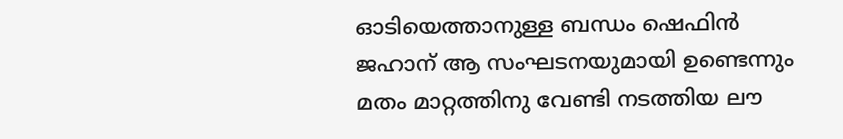ഓടിയെത്താനുള്ള ബന്ധം ഷെഫിന്‍ ജഹാന് ആ സംഘടനയുമായി ഉണ്ടെന്നും മതം മാറ്റത്തിനു വേണ്ടി നടത്തിയ ലൗ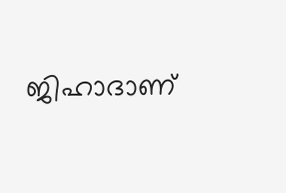ജിഹാദാണ്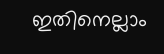ഇതിനെല്ലാം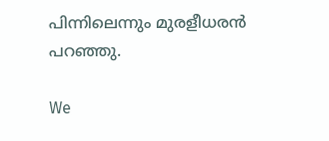പിന്നിലെന്നും മുരളീധരന്‍ പറഞ്ഞു.

We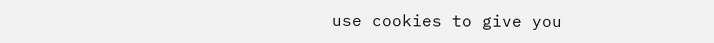use cookies to give you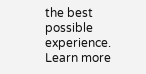the best possible experience. Learn more